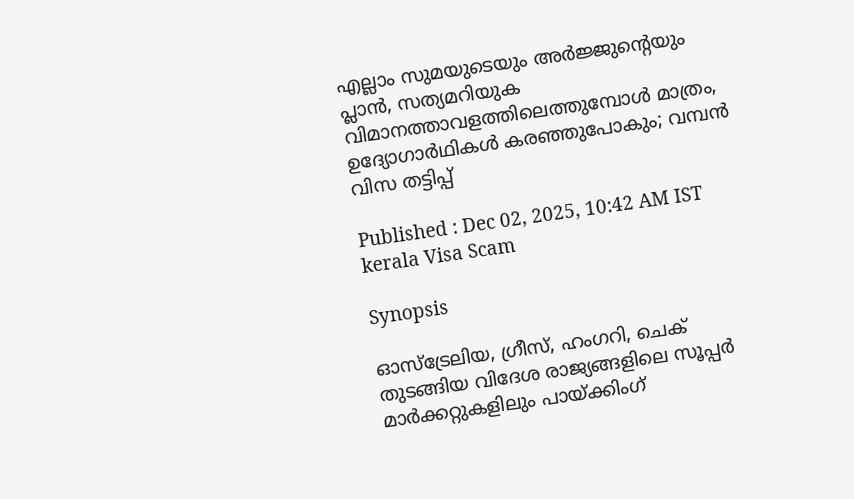എല്ലാം സുമയുടെയും അർജ്ജുന്‍റെയും പ്ലാൻ, സത്യമറിയുക വിമാനത്താവളത്തിലെത്തുമ്പോൾ മാത്രം, ഉദ്യോഗാർഥികൾ കരഞ്ഞുപോകും; വമ്പൻ വിസ തട്ടിപ്പ്

Published : Dec 02, 2025, 10:42 AM IST
kerala Visa Scam

Synopsis

ഓസ്ട്രേലിയ, ഗ്രീസ്, ഹംഗറി, ചെക് തുടങ്ങിയ വിദേശ രാജ്യങ്ങളിലെ സൂപ്പർ മാർക്കറ്റുകളിലും പായ്ക്കിംഗ്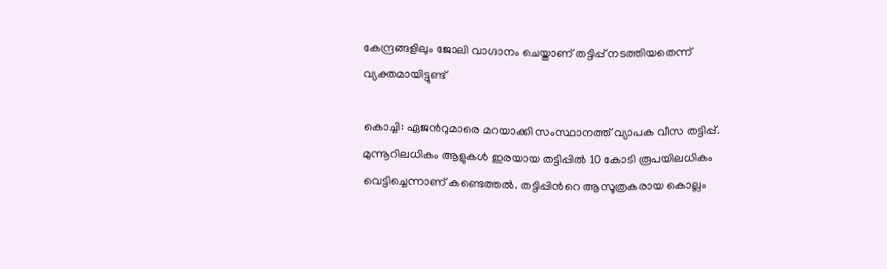കേന്ദ്രങ്ങളിലും ജോലി വാഗ്ദാനം ചെയ്താണ് തട്ടിപ്പ് നടത്തിയതെന്ന് വ്യക്തമായിട്ടുണ്ട്

കൊച്ചി: ഏജന്‍റുമാരെ മറയാക്കി സംസ്ഥാനത്ത് വ്യാപക വീസ തട്ടിപ്പ്. മുന്നൂറിലധികം ആളുകൾ ഇരയായ തട്ടിപ്പിൽ 10 കോടി രൂപയിലധികം വെട്ടിച്ചെന്നാണ് കണ്ടെത്തൽ. തട്ടിപ്പിന്‍റെ ആസൂത്രകരായ കൊല്ലം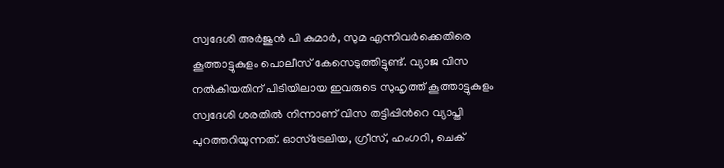സ്വദേശി അർജുൻ പി കുമാർ, സുമ എന്നിവർക്കെതിരെ കൂത്താട്ടുകുളം പൊലീസ് കേസെടുത്തിട്ടുണ്ട്. വ്യാജ വിസ നൽകിയതിന് പിടിയിലായ ഇവരുടെ സുഹൃത്ത് കൂത്താട്ടുകുളം സ്വദേശി ശരതിൽ നിന്നാണ് വിസ തട്ടിപ്പിന്‍റെ വ്യാപ്തി പുറത്തറിയുന്നത്. ഓസ്ട്രേലിയ, ഗ്രീസ്, ഹംഗറി, ചെക്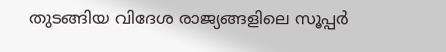തുടങ്ങിയ വിദേശ രാജ്യങ്ങളിലെ സൂപ്പർ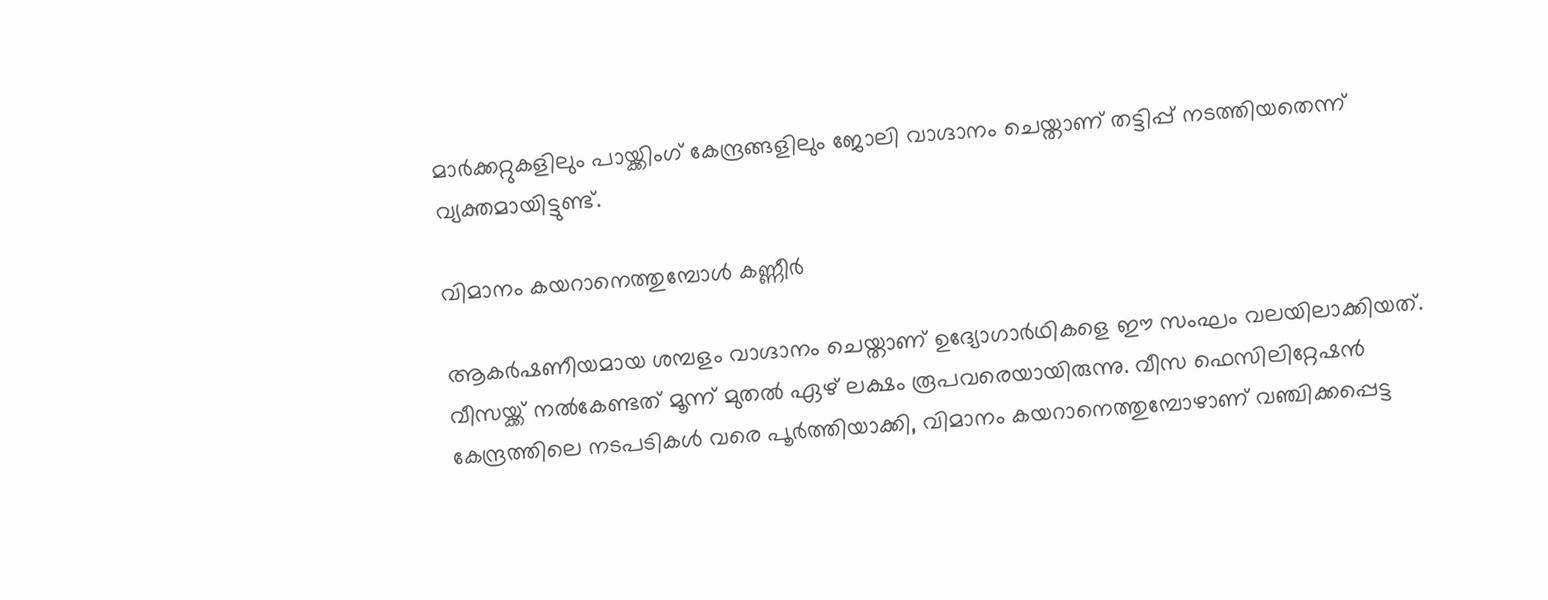മാർക്കറ്റുകളിലും പായ്ക്കിംഗ് കേന്ദ്രങ്ങളിലും ജോലി വാഗ്ദാനം ചെയ്താണ് തട്ടിപ്പ് നടത്തിയതെന്ന് വ്യക്തമായിട്ടുണ്ട്.

വിമാനം കയറാനെത്തുമ്പോൾ കണ്ണീർ

ആകർഷണീയമായ ശമ്പളം വാഗ്ദാനം ചെയ്താണ് ഉദ്യോഗാർഥികളെ ഈ സംഘം വലയിലാക്കിയത്. വീസയ്ക്ക് നൽകേണ്ടത് മൂന്ന് മുതൽ ഏഴ് ലക്ഷം രൂപവരെയായിരുന്നു. വീസ ഫെസിലിറ്റേഷൻ കേന്ദ്രത്തിലെ നടപടികൾ വരെ പൂർത്തിയാക്കി, വിമാനം കയറാനെത്തുമ്പോഴാണ് വഞ്ചിക്കപ്പെട്ട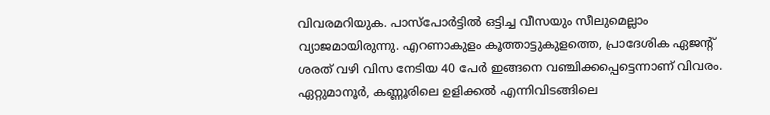വിവരമറിയുക. പാസ്പോർട്ടിൽ ഒട്ടിച്ച വീസയും സീലുമെല്ലാം വ്യാജമായിരുന്നു. എറണാകുളം കൂത്താട്ടുകുളത്തെ, പ്രാദേശിക ഏജന്‍റ് ശരത് വഴി വിസ നേടിയ 40 പേർ ഇങ്ങനെ വഞ്ചിക്കപ്പെട്ടെന്നാണ് വിവരം. ഏറ്റുമാനൂർ, കണ്ണൂരിലെ ഉളിക്കൽ എന്നിവിടങ്ങിലെ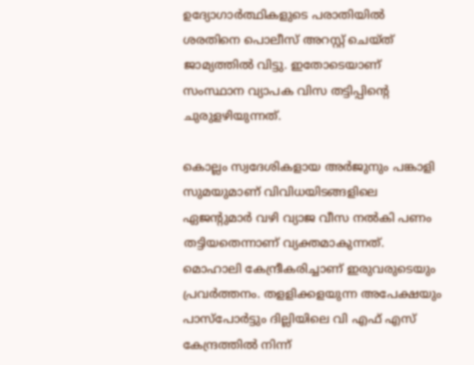ഉദ്യോഗാർത്ഥികളുടെ പരാതിയിൽ ശരതിനെ പൊലീസ് അറസ്റ്റ് ചെയ്ത് ജാമ്യത്തിൽ വിട്ടു. ഇതോടെയാണ് സംസ്ഥാന വ്യാപക വിസ തട്ടിപ്പിന്‍റെ ചുരുളഴിയുന്നത്.

കൊല്ലം സ്വദേശികളായ അർജുനും പങ്കാളി സുമയുമാണ് വിവിധയിടങ്ങളിലെ ഏജന്‍റുമാർ വഴി വ്യാജ വീസ നൽകി പണം തട്ടിയതെന്നാണ് വ്യക്തമാകുന്നത്. മൊഹാലി കേന്ദ്രീകരിച്ചാണ് ഇരുവരുടെയും പ്രവർത്തനം. തളളിക്കളയുന്ന അപേക്ഷയും പാസ്പോർട്ടും ദില്ലിയിലെ വി എഫ് എസ് കേന്ദ്രത്തിൽ നിന്ന്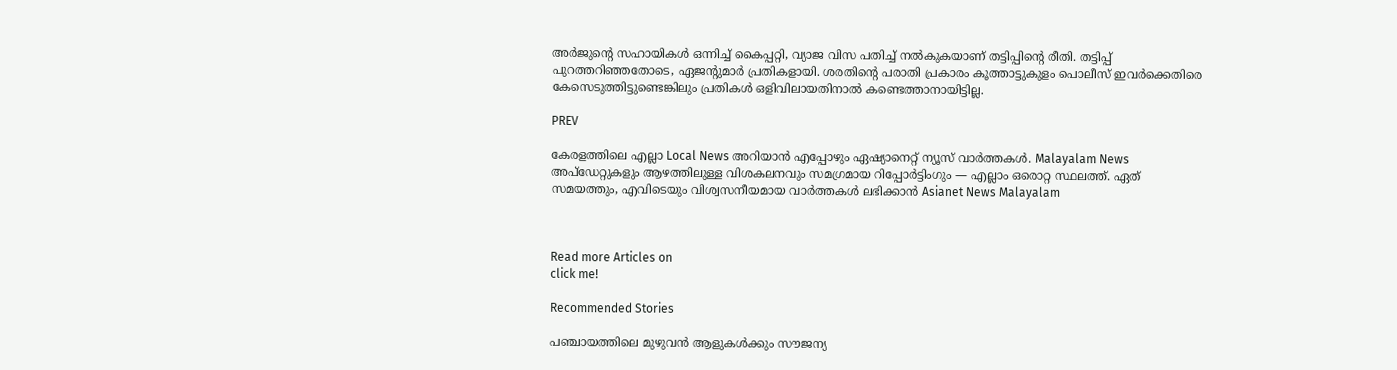അർജുന്‍റെ സഹായികൾ ഒന്നിച്ച് കൈപ്പറ്റി, വ്യാജ വിസ പതിച്ച് നൽകുകയാണ് തട്ടിപ്പിന്‍റെ രീതി. തട്ടിപ്പ് പുറത്തറിഞ്ഞതോടെ, ഏജന്‍റുമാർ പ്രതികളായി. ശരതിന്‍റെ പരാതി പ്രകാരം കൂത്താട്ടുകുളം പൊലീസ് ഇവർക്കെതിരെ കേസെടുത്തിട്ടുണ്ടെങ്കിലും പ്രതികൾ ഒളിവിലായതിനാൽ കണ്ടെത്താനായിട്ടില്ല.

PREV

കേരളത്തിലെ എല്ലാ Local News അറിയാൻ എപ്പോഴും ഏഷ്യാനെറ്റ് ന്യൂസ് വാർത്തകൾ. Malayalam News  അപ്‌ഡേറ്റുകളും ആഴത്തിലുള്ള വിശകലനവും സമഗ്രമായ റിപ്പോർട്ടിംഗും — എല്ലാം ഒരൊറ്റ സ്ഥലത്ത്. ഏത് സമയത്തും, എവിടെയും വിശ്വസനീയമായ വാർത്തകൾ ലഭിക്കാൻ Asianet News Malayalam



Read more Articles on
click me!

Recommended Stories

പഞ്ചായത്തിലെ മുഴുവൻ ആളുകൾക്കും സൗജന്യ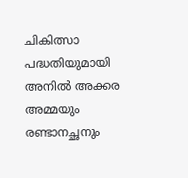ചികിത്സാ പദ്ധതിയുമായി അനിൽ അക്കര
അമ്മയും രണ്ടാനച്ഛനും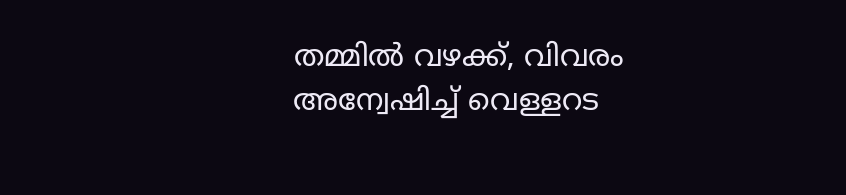തമ്മിൽ വഴക്ക്, വിവരം അന്വേഷിച്ച് വെള്ളറട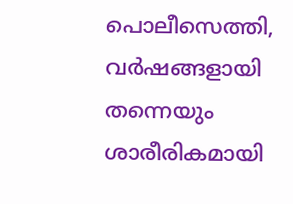പൊലീസെത്തി, വ‍‌ർഷങ്ങളായി തന്നെയും ശാരീരികമായി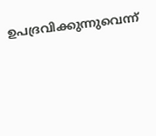ഉപദ്രവിക്കുന്നുവെന്ന്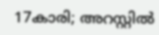17കാരി; അറസ്റ്റിൽ